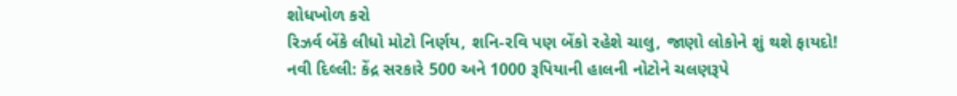શોધખોળ કરો
રિઝર્વ બેંકે લીધો મોટો નિર્ણય, શનિ-રવિ પણ બેંકો રહેશે ચાલુ, જાણો લોકોને શું થશે ફાયદો!
નવી દિલ્લી: કેંદ્ર સરકારે 500 અને 1000 રૂપિયાની હાલની નોટોને ચલણરૂપે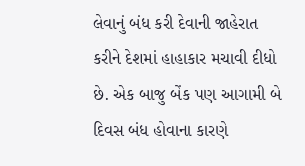લેવાનું બંધ કરી દેવાની જાહેરાત કરીને દેશમાં હાહાકાર મચાવી દીધો છે. એક બાજુ બેંક પણ આગામી બે દિવસ બંધ હોવાના કારણે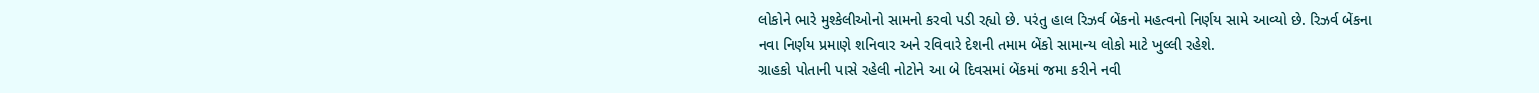લોકોને ભારે મુશ્કેલીઓનો સામનો કરવો પડી રહ્યો છે. પરંતુ હાલ રિઝર્વ બેંકનો મહત્વનો નિર્ણય સામે આવ્યો છે. રિઝર્વ બેંકના નવા નિર્ણય પ્રમાણે શનિવાર અને રવિવારે દેશની તમામ બેંકો સામાન્ય લોકો માટે ખુલ્લી રહેશે.
ગ્રાહકો પોતાની પાસે રહેલી નોટોને આ બે દિવસમાં બેંકમાં જમા કરીને નવી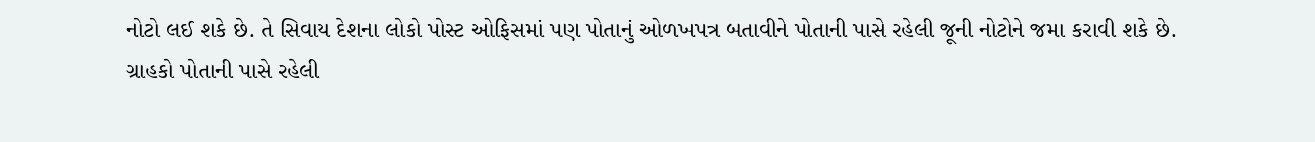નોટો લઈ શકે છે. તે સિવાય દેશના લોકો પોસ્ટ ઓફિસમાં પણ પોતાનું ઓળખપત્ર બતાવીને પોતાની પાસે રહેલી જૂની નોટોને જમા કરાવી શકે છે.
ગ્રાહકો પોતાની પાસે રહેલી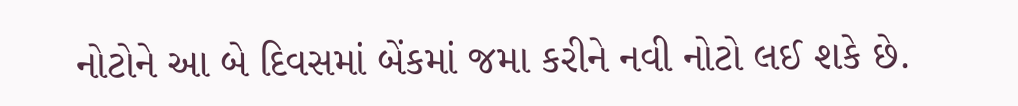નોટોને આ બે દિવસમાં બેંકમાં જમા કરીને નવી નોટો લઈ શકે છે.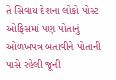તે સિવાય દેશના લોકો પોસ્ટ ઓફિસમાં પણ પોતાનું ઓળખપત્ર બતાવીને પોતાની પાસે રહેલી જૂની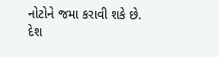નોટોને જમા કરાવી શકે છે.
દેશ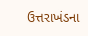ઉત્તરાખંડના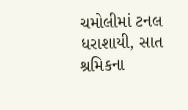ચમોલીમાં ટનલ ધરાશાયી, સાત શ્રમિકના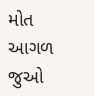મોત
આગળ જુઓ